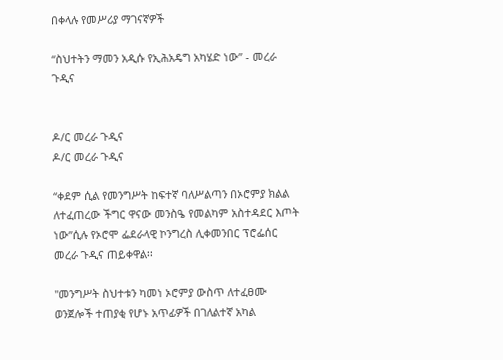በቀላሉ የመሥሪያ ማገናኛዎች

“ስህተትን ማመን አዲሱ የኢሕአዴግ አካሄድ ነው” - መረራ ጉዲና


ዶ/ር መረራ ጉዲና
ዶ/ር መረራ ጉዲና

“ቀደም ሲል የመንግሥት ከፍተኛ ባለሥልጣን በኦሮምያ ክልል ለተፈጠረው ችግር ዋናው መንስዔ የመልካም አስተዳደር እጦት ነው”ሲሉ የኦሮሞ ፌደራላዊ ኮንግረስ ሊቀመንበር ፕሮፌሰር መረራ ጉዲና ጠይቀዋል፡፡

"መንግሥት ስህተቱን ካመነ ኦሮምያ ውስጥ ለተፈፀሙ ወንጀሎች ተጠያቂ የሆኑ አጥፊዎች በገለልተኛ አካል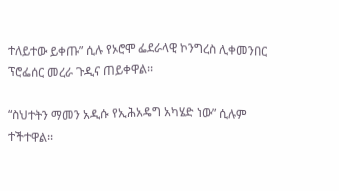ተለይተው ይቀጡ” ሲሉ የኦሮሞ ፌደራላዊ ኮንግረስ ሊቀመንበር ፕሮፌሰር መረራ ጉዲና ጠይቀዋል፡፡

“ስህተትን ማመን አዲሱ የኢሕአዴግ አካሄድ ነው” ሲሉም ተችተዋል፡፡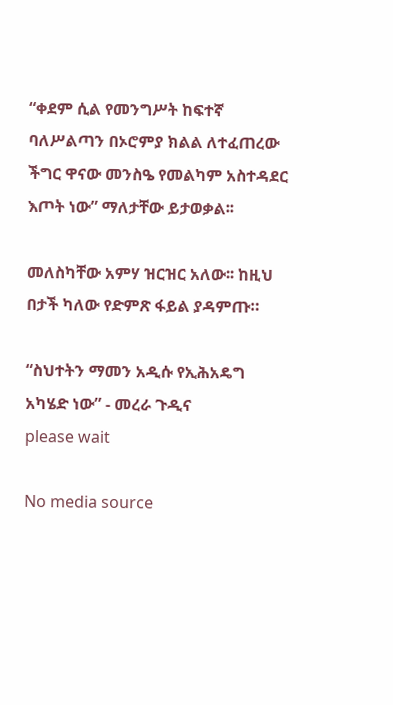“ቀደም ሲል የመንግሥት ከፍተኛ ባለሥልጣን በኦሮምያ ክልል ለተፈጠረው ችግር ዋናው መንስዔ የመልካም አስተዳደር እጦት ነው” ማለታቸው ይታወቃል፡፡

መለስካቸው አምሃ ዝርዝር አለው፡፡ ከዚህ በታች ካለው የድምጽ ፋይል ያዳምጡ።

“ስህተትን ማመን አዲሱ የኢሕአዴግ አካሄድ ነው” - መረራ ጉዲና
please wait

No media source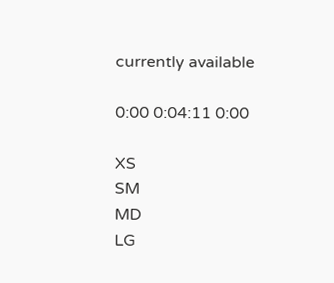currently available

0:00 0:04:11 0:00

XS
SM
MD
LG